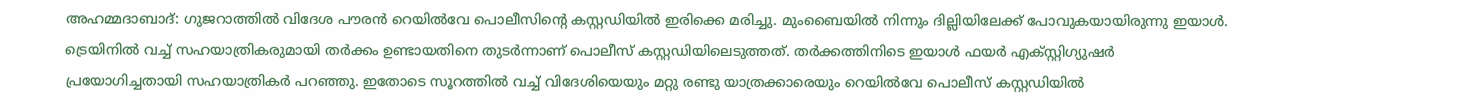അഹമ്മദാബാദ്: ഗുജറാത്തിൽ വിദേശ പൗരൻ റെയിൽവേ പൊലീസിന്റെ കസ്റ്റഡിയിൽ ഇരിക്കെ മരിച്ചു. മുംബൈയിൽ നിന്നും ദില്ലിയിലേക്ക് പോവുകയായിരുന്നു ഇയാൾ. ട്രെയിനിൽ വച്ച് സഹയാത്രികരുമായി തർക്കം ഉണ്ടായതിനെ തുടർന്നാണ് പൊലീസ് കസ്റ്റഡിയിലെടുത്തത്. തർക്കത്തിനിടെ ഇയാൾ ഫയർ എക്സ്റ്റിഗ്യുഷർ പ്രയോഗിച്ചതായി സഹയാത്രികർ പറഞ്ഞു. ഇതോടെ സൂറത്തിൽ വച്ച് വിദേശിയെയും മറ്റു രണ്ടു യാത്രക്കാരെയും റെയിൽവേ പൊലീസ് കസ്റ്റഡിയിൽ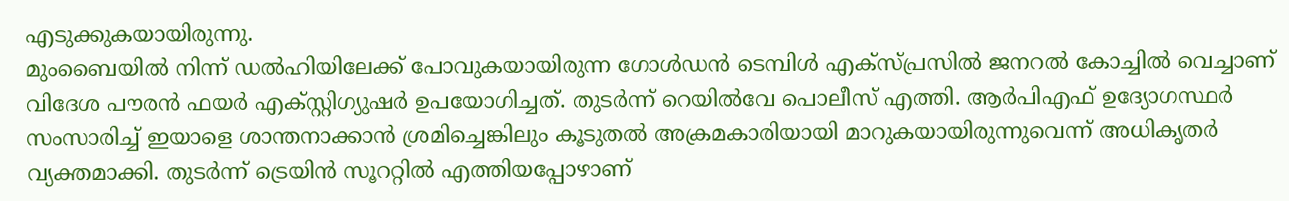എടുക്കുകയായിരുന്നു.
മുംബൈയിൽ നിന്ന് ഡൽഹിയിലേക്ക് പോവുകയായിരുന്ന ഗോൾഡൻ ടെമ്പിൾ എക്സ്പ്രസിൽ ജനറൽ കോച്ചിൽ വെച്ചാണ് വിദേശ പൗരൻ ഫയർ എക്സ്റ്റിഗ്യുഷർ ഉപയോഗിച്ചത്. തുടർന്ന് റെയിൽവേ പൊലീസ് എത്തി. ആർപിഎഫ് ഉദ്യോഗസ്ഥർ സംസാരിച്ച് ഇയാളെ ശാന്തനാക്കാൻ ശ്രമിച്ചെങ്കിലും കൂടുതൽ അക്രമകാരിയായി മാറുകയായിരുന്നുവെന്ന് അധികൃതർ വ്യക്തമാക്കി. തുടർന്ന് ട്രെയിൻ സൂററ്റിൽ എത്തിയപ്പോഴാണ്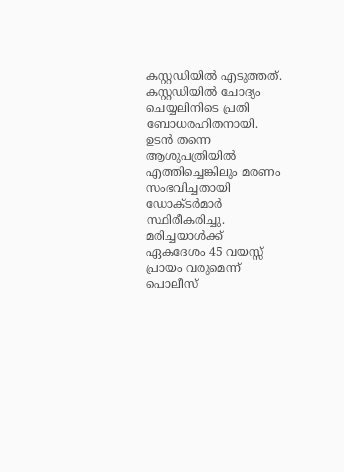കസ്റ്റഡിയിൽ എടുത്തത്. കസ്റ്റഡിയിൽ ചോദ്യം ചെയ്യലിനിടെ പ്രതി ബോധരഹിതനായി. ഉടൻ തന്നെ ആശുപത്രിയിൽ എത്തിച്ചെങ്കിലും മരണം സംഭവിച്ചതായി ഡോക്ടർമാർ സ്ഥിരീകരിച്ചു.
മരിച്ചയാൾക്ക് ഏകദേശം 45 വയസ്സ് പ്രായം വരുമെന്ന് പൊലീസ്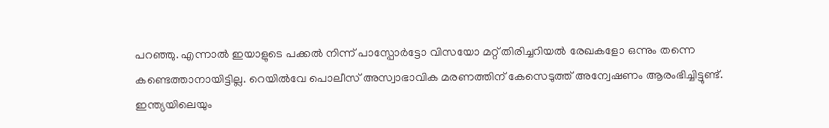പറഞ്ഞു. എന്നാൽ ഇയാളുടെ പക്കൽ നിന്ന് പാസ്പോർട്ടോ വിസയോ മറ്റ് തിരിച്ചറിയൽ രേഖകളോ ഒന്നും തന്നെ കണ്ടെത്താനായിട്ടില്ല. റെയിൽവേ പൊലീസ് അസ്വാഭാവിക മരണത്തിന് കേസെടുത്ത് അന്വേഷണം ആരംഭിച്ചിട്ടുണ്ട്.
ഇന്ത്യയിലെയും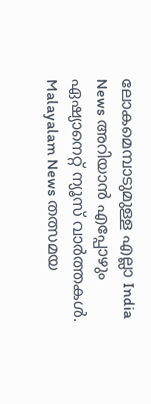ലോകമെമ്പാടുമുള്ള എല്ലാ India News അറിയാൻ എപ്പോഴും ഏഷ്യാനെറ്റ് ന്യൂസ് വാർത്തകൾ. Malayalam News തത്സമയ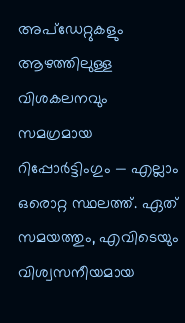അപ്ഡേറ്റുകളും ആഴത്തിലുള്ള വിശകലനവും സമഗ്രമായ റിപ്പോർട്ടിംഗും — എല്ലാം ഒരൊറ്റ സ്ഥലത്ത്. ഏത് സമയത്തും, എവിടെയും വിശ്വസനീയമായ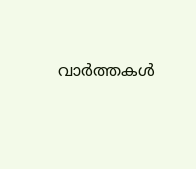വാർത്തകൾ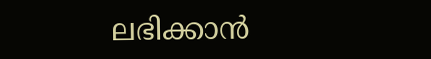ലഭിക്കാൻ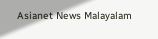Asianet News Malayalam